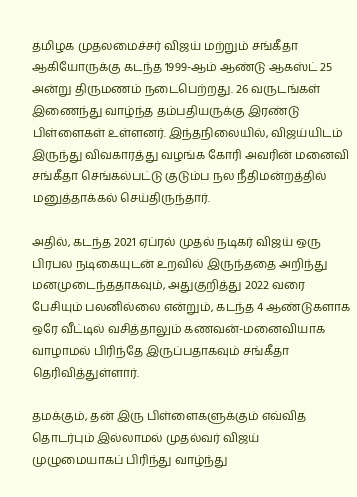தமிழக முதலமைச்சர் விஜய் மற்றும் சங்கீதா ஆகியோருக்கு கடந்த 1999-ஆம் ஆண்டு ஆகஸ்ட் 25 அன்று திருமணம் நடைபெற்றது. 26 வருடங்கள் இணைந்து வாழ்ந்த தம்பதியருக்கு இரண்டு பிள்ளைகள் உள்ளனர். இந்தநிலையில், விஜய்யிடம் இருந்து விவகாரத்து வழங்க கோரி அவரின் மனைவி சங்கீதா செங்கல்பட்டு குடும்ப நல நீதிமன்றத்தில் மனுத்தாக்கல் செய்திருந்தார்.

அதில், கடந்த 2021 ஏப்ரல் முதல் நடிகர் விஜய் ஒரு பிரபல நடிகையுடன் உறவில் இருந்ததை அறிந்து மனமுடைந்ததாகவும், அதுகுறித்து 2022 வரை பேசியும் பலனில்லை என்றும், கடந்த 4 ஆண்டுகளாக ஒரே வீட்டில் வசித்தாலும் கணவன்-மனைவியாக வாழாமல் பிரிந்தே இருப்பதாகவும் சங்கீதா தெரிவித்துள்ளார்.

தமக்கும், தன் இரு பிள்ளைகளுக்கும் எவ்வித தொடர்பும் இல்லாமல் முதல்வர் விஜய் முழுமையாகப் பிரிந்து வாழ்ந்து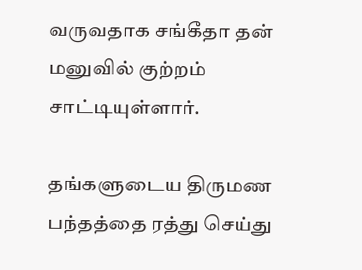வருவதாக சங்கீதா தன் மனுவில் குற்றம் சாட்டியுள்ளார்.

தங்களுடைய திருமண பந்தத்தை ரத்து செய்து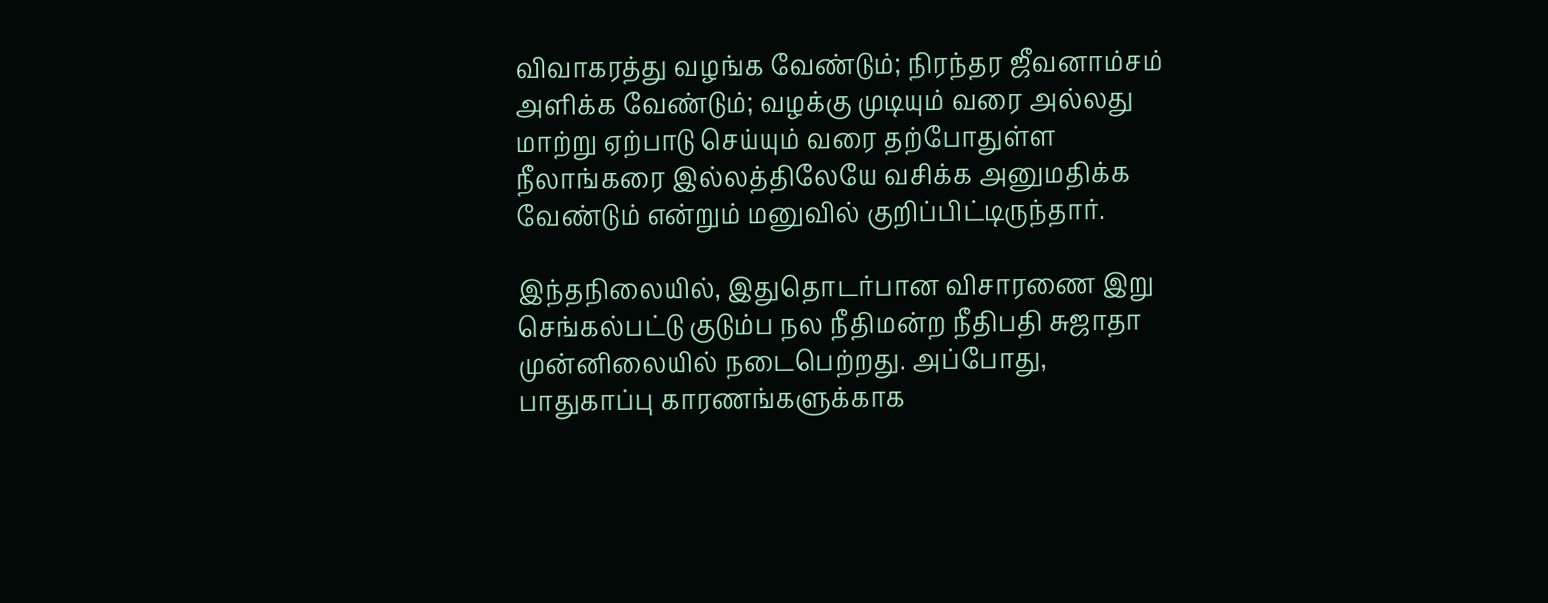விவாகரத்து வழங்க வேண்டும்; நிரந்தர ஜீவனாம்சம் அளிக்க வேண்டும்; வழக்கு முடியும் வரை அல்லது மாற்று ஏற்பாடு செய்யும் வரை தற்போதுள்ள நீலாங்கரை இல்லத்திலேயே வசிக்க அனுமதிக்க வேண்டும் என்றும் மனுவில் குறிப்பிட்டிருந்தார்.

இந்தநிலையில், இதுதொடர்பான விசாரணை இறு செங்கல்பட்டு குடும்ப நல நீதிமன்ற நீதிபதி சுஜாதா முன்னிலையில் நடைபெற்றது. அப்போது, பாதுகாப்பு காரணங்களுக்காக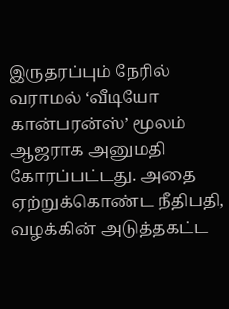இருதரப்பும் நேரில் வராமல் ‘வீடியோ கான்பரன்ஸ்’ மூலம் ஆஜராக அனுமதி கோரப்பட்டது. அதை ஏற்றுக்கொண்ட நீதிபதி, வழக்கின் அடுத்தகட்ட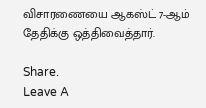விசாரணையை ஆகஸ்ட் 7-ஆம் தேதிக்கு ஒத்திவைத்தார்.

Share.
Leave A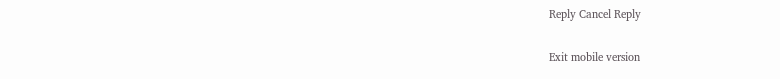Reply Cancel Reply

Exit mobile version